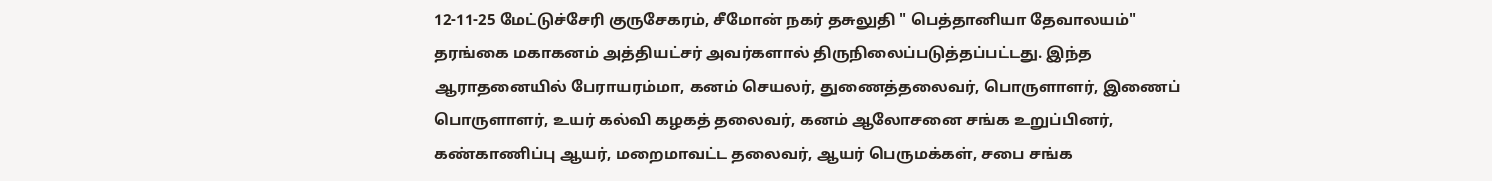12-11-25 மேட்டுச்சேரி குருசேகரம், சீமோன் நகர் தசுலுதி " பெத்தானியா தேவாலயம்" தரங்கை மகாகனம் அத்தியட்சர் அவர்களால் திருநிலைப்படுத்தப்பட்டது. இந்த ஆராதனையில் பேராயரம்மா, கனம் செயலர், துணைத்தலைவர், பொருளாளர், இணைப் பொருளாளர், உயர் கல்வி கழகத் தலைவர், கனம் ஆலோசனை சங்க உறுப்பினர், கண்காணிப்பு ஆயர், மறைமாவட்ட தலைவர், ஆயர் பெருமக்கள், சபை சங்க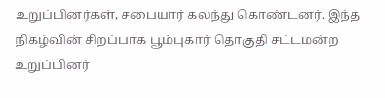உறுப்பினர்கள், சபையார் கலந்து கொண்டனர். இந்த நிகழ்வின் சிறப்பாக பூம்புகார் தொகுதி சட்டமன்ற உறுப்பினர்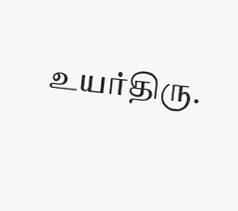உயர்திரு.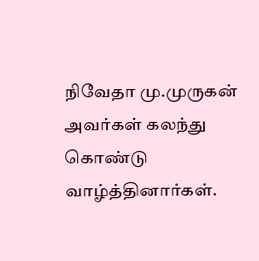நிவேதா மு.முருகன் அவர்கள் கலந்து கொண்டு வாழ்த்தினார்கள்.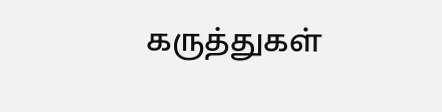கருத்துகள்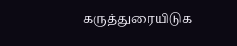கருத்துரையிடுக